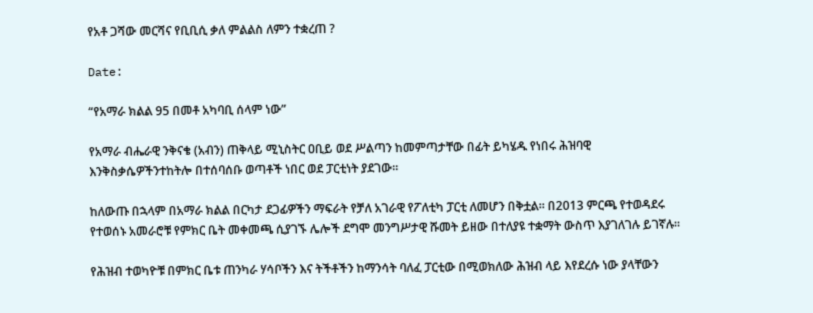የአቶ ጋሻው መርሻና የቢቢሲ ቃለ ምልልስ ለምን ተቋረጠ ?

Date:

“የአማራ ክልል 95 በመቶ አካባቢ ሰላም ነው”

የአማራ ብሔራዊ ንቅናቄ (አብን) ጠቅላይ ሚኒስትር ዐቢይ ወደ ሥልጣን ከመምጣታቸው በፊት ይካሄዱ የነበሩ ሕዝባዊ እንቅስቃሴዎችንተከትሎ በተሰባሰቡ ወጣቶች ነበር ወደ ፓርቲነት ያደገው።

ከለውጡ በኋላም በአማራ ክልል በርካታ ደጋፊዎችን ማፍራት የቻለ አገራዊ የፖለቲካ ፓርቲ ለመሆን በቅቷል። በ2013 ምርጫ የተወዳደሩ የተወሰኑ አመራሮቹ የምክር ቤት መቀመጫ ሲያገኙ ሌሎች ደግሞ መንግሥታዊ ሹመት ይዘው በተለያዩ ተቋማት ውስጥ እያገለገሉ ይገኛሉ።

የሕዝብ ተወካዮቹ በምክር ቤቱ ጠንካራ ሃሳቦችን እና ትችቶችን ከማንሳት ባለፈ ፓርቲው በሚወክለው ሕዝብ ላይ እየደረሱ ነው ያላቸውን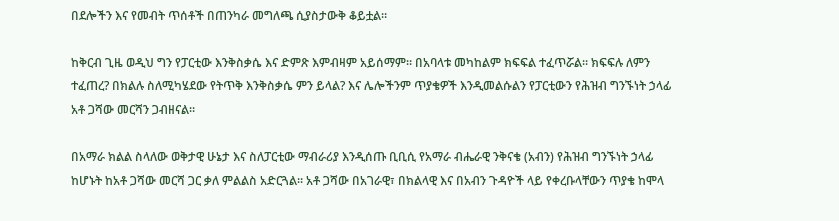በደሎችን እና የመብት ጥሰቶች በጠንካራ መግለጫ ሲያስታውቅ ቆይቷል።

ከቅርብ ጊዜ ወዲህ ግን የፓርቲው እንቅስቃሴ እና ድምጽ እምብዛም አይሰማም። በአባላቱ መካከልም ክፍፍል ተፈጥሯል። ክፍፍሉ ለምን ተፈጠረ? በክልሉ ስለሚካሄደው የትጥቅ እንቅስቃሴ ምን ይላል? እና ሌሎችንም ጥያቄዎች እንዲመልሱልን የፓርቲውን የሕዝብ ግንኙነት ኃላፊ አቶ ጋሻው መርሻን ጋብዘናል።

በአማራ ክልል ስላለው ወቅታዊ ሁኔታ እና ስለፓርቲው ማብራሪያ እንዲሰጡ ቢቢሲ የአማራ ብሔራዊ ንቅናቄ (አብን) የሕዝብ ግንኙነት ኃላፊ ከሆኑት ከአቶ ጋሻው መርሻ ጋር ቃለ ምልልስ አድርጓል። አቶ ጋሻው በአገራዊ፣ በክልላዊ እና በአብን ጉዳዮች ላይ የቀረቡላቸውን ጥያቄ ከሞላ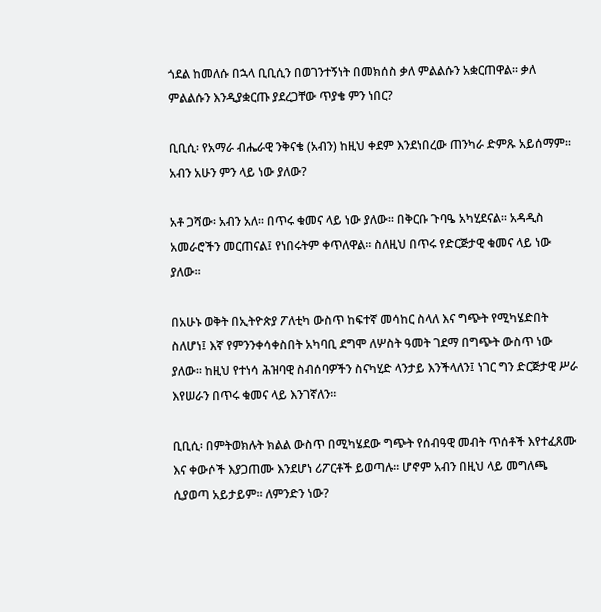ጎደል ከመለሱ በኋላ ቢቢሲን በወገንተኝነት በመክሰስ ቃለ ምልልሱን አቋርጠዋል። ቃለ ምልልሱን እንዲያቋርጡ ያደረጋቸው ጥያቄ ምን ነበር?

ቢቢሲ፡ የአማራ ብሔራዊ ንቅናቄ (አብን) ከዚህ ቀደም እንደነበረው ጠንካራ ድምጹ አይሰማም። አብን አሁን ምን ላይ ነው ያለው?

አቶ ጋሻው፡ አብን አለ። በጥሩ ቁመና ላይ ነው ያለው። በቅርቡ ጉባዔ አካሂደናል። አዳዲስ አመራሮችን መርጠናል፤ የነበሩትም ቀጥለዋል። ስለዚህ በጥሩ የድርጅታዊ ቁመና ላይ ነው ያለው።

በአሁኑ ወቅት በኢትዮጵያ ፖለቲካ ውስጥ ከፍተኛ መሳከር ስላለ እና ግጭት የሚካሄድበት ስለሆነ፤ እኛ የምንንቀሳቀስበት አካባቢ ደግሞ ለሦስት ዓመት ገደማ በግጭት ውስጥ ነው ያለው። ከዚህ የተነሳ ሕዝባዊ ስብሰባዎችን ስናካሂድ ላንታይ እንችላለን፤ ነገር ግን ድርጅታዊ ሥራ እየሠራን በጥሩ ቁመና ላይ እንገኛለን።

ቢቢሲ፡ በምትወክሉት ክልል ውስጥ በሚካሄደው ግጭት የሰብዓዊ መብት ጥሰቶች እየተፈጸሙ እና ቀውሶች እያጋጠሙ እንደሆነ ሪፖርቶች ይወጣሉ። ሆኖም አብን በዚህ ላይ መግለጫ ሲያወጣ አይታይም። ለምንድን ነው?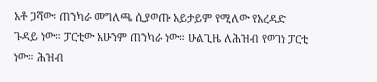አቶ ጋሻው፡ ጠንካራ መግለጫ ሲያወጡ አይታይም የሚለው የአረዳድ ጉዳይ ነው። ፓርቲው አሁንም ጠንካራ ነው። ሁልጊዜ ለሕዝብ የወገነ ፓርቲ ነው። ሕዝብ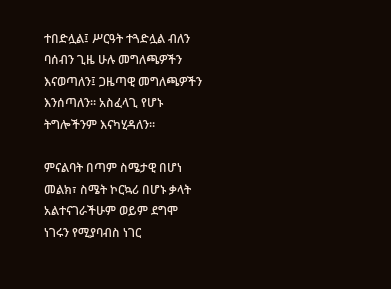ተበድሏል፤ ሥርዓት ተጓድሏል ብለን ባሰብን ጊዜ ሁሉ መግለጫዎችን እናወጣለን፤ ጋዜጣዊ መግለጫዎችን እንሰጣለን። አስፈላጊ የሆኑ ትግሎችንም እናካሂዳለን።

ምናልባት በጣም ስሜታዊ በሆነ መልክ፣ ስሜት ኮርኳሪ በሆኑ ቃላት አልተናገራችሁም ወይም ደግሞ ነገሩን የሚያባብስ ነገር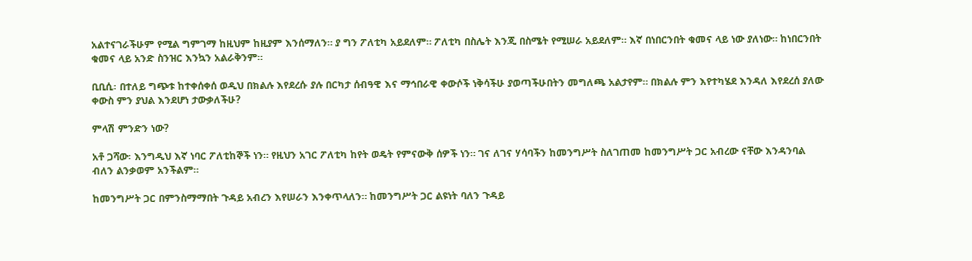አልተናገራችሁም የሚል ግምገማ ከዚህም ከዚያም እንሰማለን። ያ ግን ፖለቲካ አይደለም። ፖለቲካ በስሌት እንጂ በስሜት የሚሠራ አይደለም። እኛ በነበርንበት ቁመና ላይ ነው ያለነው። ከነበርንበት ቁመና ላይ አንድ ስንዝር እንኳን አልራቅንም።

ቢቢሲ፡ በተለይ ግጭቱ ከተቀሰቀሰ ወዲህ በክልሉ እየደረሱ ያሉ በርካታ ሰብዓዊ እና ማኅበራዊ ቀውሶች ነቅሳችሁ ያወጣችሁበትን መግለጫ አልታየም። በክልሉ ምን እየተካሄደ እንዳለ እየደረሰ ያለው ቀውስ ምን ያህል እንደሆነ ታውቃለችሁ?

ምላሽ ምንድን ነው?

አቶ ጋሻው፡ እንግዲህ እኛ ነባር ፖለቲከኞች ነን። የዚህን አገር ፖለቲካ ከየት ወዴት የምናውቅ ሰዎች ነን። ገና ለገና ሃሳባችን ከመንግሥት ስለገጠመ ከመንግሥት ጋር አብረው ናቸው እንዳንባል ብለን ልንቃወም አንችልም።

ከመንግሥት ጋር በምንስማማበት ጉዳይ አብረን እየሠራን እንቀጥላለን። ከመንግሥት ጋር ልዩነት ባለን ጉዳይ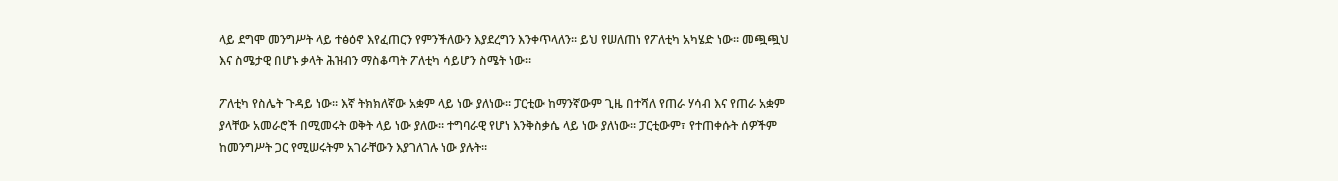ላይ ደግሞ መንግሥት ላይ ተፅዕኖ እየፈጠርን የምንችለውን እያደረግን እንቀጥላለን። ይህ የሠለጠነ የፖለቲካ አካሄድ ነው። መጯጯህ እና ስሜታዊ በሆኑ ቃላት ሕዝብን ማስቆጣት ፖለቲካ ሳይሆን ስሜት ነው።

ፖለቲካ የስሌት ጉዳይ ነው። እኛ ትክክለኛው አቋም ላይ ነው ያለነው። ፓርቲው ከማንኛውም ጊዜ በተሻለ የጠራ ሃሳብ እና የጠራ አቋም ያላቸው አመራሮች በሚመሩት ወቅት ላይ ነው ያለው። ተግባራዊ የሆነ እንቅስቃሴ ላይ ነው ያለነው። ፓርቲውም፣ የተጠቀሱት ሰዎችም ከመንግሥት ጋር የሚሠሩትም አገራቸውን እያገለገሉ ነው ያሉት።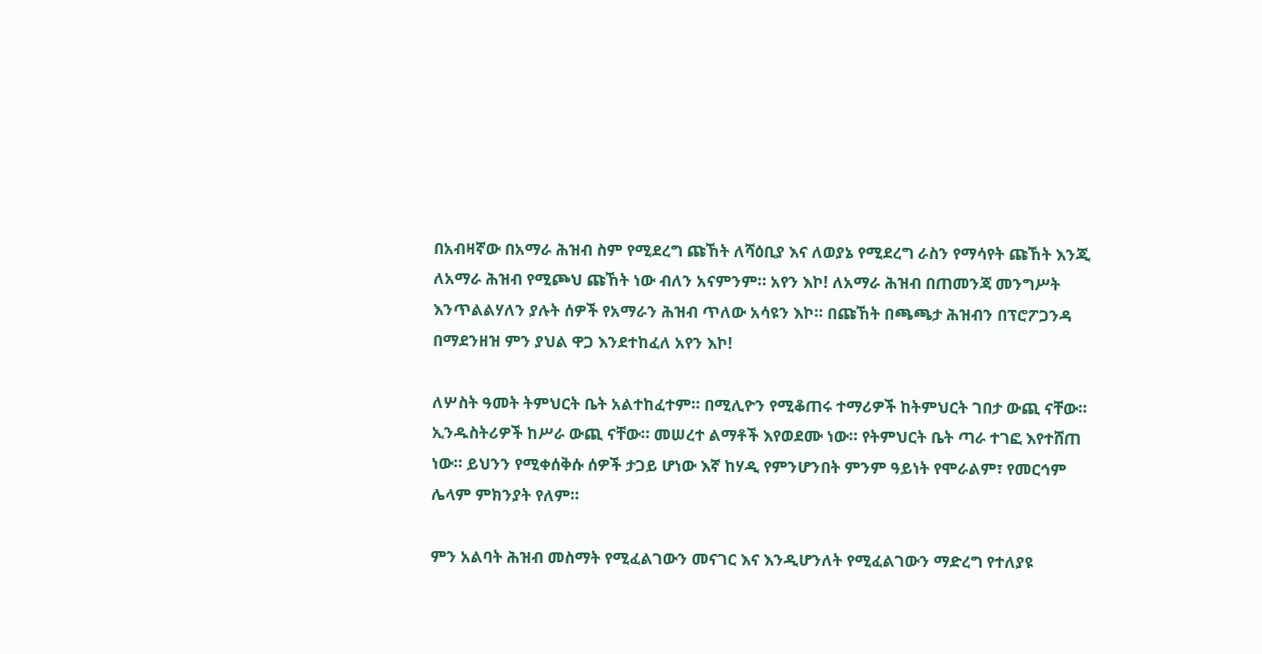በአብዛኛው በአማራ ሕዝብ ስም የሚደረግ ጩኸት ለሻዕቢያ እና ለወያኔ የሚደረግ ራስን የማሳየት ጩኸት እንጂ ለአማራ ሕዝብ የሚጮህ ጩኸት ነው ብለን አናምንም። አየን እኮ! ለአማራ ሕዝብ በጠመንጃ መንግሥት እንጥልልሃለን ያሉት ሰዎች የአማራን ሕዝብ ጥለው አሳዩን እኮ። በጩኸት በጫጫታ ሕዝብን በፕሮፖጋንዳ በማደንዘዝ ምን ያህል ዋጋ እንደተከፈለ አየን እኮ!

ለሦስት ዓመት ትምህርት ቤት አልተከፈተም። በሚሊዮን የሚቆጠሩ ተማሪዎች ከትምህርት ገበታ ውጪ ናቸው። ኢንዱስትሪዎች ከሥራ ውጪ ናቸው። መሠረተ ልማቶች እየወደሙ ነው። የትምህርት ቤት ጣራ ተገፎ እየተሸጠ ነው። ይህንን የሚቀሰቅሱ ሰዎች ታጋይ ሆነው እኛ ከሃዲ የምንሆንበት ምንም ዓይነት የሞራልም፣ የመርኅም ሌላም ምክንያት የለም።

ምን አልባት ሕዝብ መስማት የሚፈልገውን መናገር እና እንዲሆንለት የሚፈልገውን ማድረግ የተለያዩ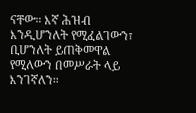ናቸው። እኛ ሕዝብ እንዲሆንለት የሚፈልገውን፣ ቢሆንለት ይጠቅመዋል የሚለውን በመሥራት ላይ እንገኛለን።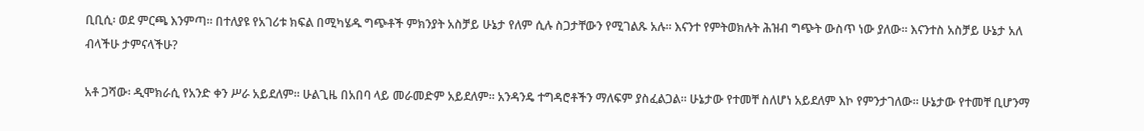ቢቢሲ፡ ወደ ምርጫ እንምጣ። በተለያዩ የአገሪቱ ክፍል በሚካሄዱ ግጭቶች ምክንያት አስቻይ ሁኔታ የለም ሲሉ ስጋታቸውን የሚገልጹ አሉ። እናንተ የምትወክሉት ሕዝብ ግጭት ውስጥ ነው ያለው። እናንተስ አስቻይ ሁኔታ አለ ብላችሁ ታምናላችሁ?

አቶ ጋሻው፡ ዲሞክራሲ የአንድ ቀን ሥራ አይደለም። ሁልጊዜ በአበባ ላይ መራመድም አይደለም። አንዳንዴ ተግዳሮቶችን ማለፍም ያስፈልጋል። ሁኔታው የተመቸ ስለሆነ አይደለም እኮ የምንታገለው። ሁኔታው የተመቸ ቢሆንማ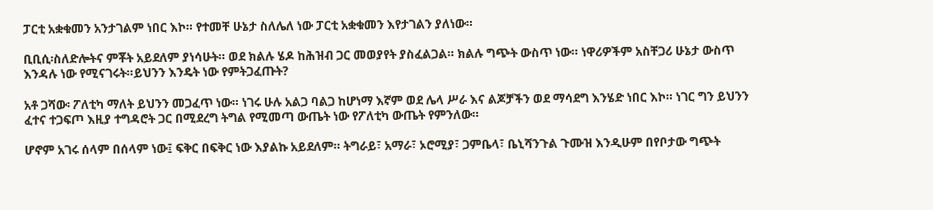ፓርቲ አቋቁመን አንታገልም ነበር እኮ። የተመቸ ሁኔታ ስለሌለ ነው ፓርቲ አቋቁመን እየታገልን ያለነው።

ቢቢሲ፡ስለድሎትና ምቾት አይደለም ያነሳሁት። ወደ ክልሉ ሄዶ ከሕዝብ ጋር መወያየት ያስፈልጋል። ክልሉ ግጭት ውስጥ ነው። ነዋሪዎችም አስቸጋሪ ሁኔታ ውስጥ እንዳሉ ነው የሚናገሩት።ይህንን እንዴት ነው የምትጋፈጡት?

አቶ ጋሻው፡ ፖለቲካ ማለት ይህንን መጋፈጥ ነው። ነገሩ ሁሉ አልጋ ባልጋ ከሆነማ እኛም ወደ ሌላ ሥራ እና ልጆቻችን ወደ ማሳደግ እንሄድ ነበር እኮ። ነገር ግን ይህንን ፈተና ተጋፍጦ እዚያ ተግዳሮት ጋር በሚደረግ ትግል የሚመጣ ውጤት ነው የፖለቲካ ውጤት የምንለው።

ሆኖም አገሩ ሰላም በሰላም ነው፤ ፍቅር በፍቅር ነው እያልኩ አይደለም። ትግራይ፣ አማራ፣ ኦሮሚያ፣ ጋምቤላ፣ ቤኒሻንጉል ጉሙዝ እንዲሁም በየቦታው ግጭት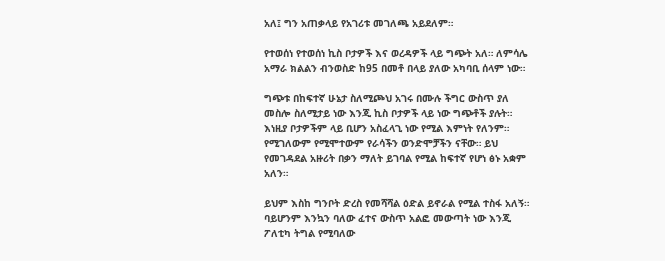አለ፤ ግን አጠቃላይ የአገሪቱ መገለጫ አይደለም።

የተወሰነ የተወሰነ ኪስ ቦታዎች እና ወረዳዎች ላይ ግጭት አለ። ለምሳሌ አማራ ክልልን ብንወስድ ከ95 በመቶ በላይ ያለው አካባቢ ሰላም ነው።

ግጭቱ በከፍተኛ ሁኔታ ስለሚጮህ አገሩ በሙሉ ችግር ውስጥ ያለ መስሎ ስለሚታይ ነው እንጂ ኪስ ቦታዎች ላይ ነው ግጭቶች ያሉት። እነዚያ ቦታዎችም ላይ ቢሆን አስፈላጊ ነው የሚል እምነት የለንም። የሚገለውም የሚሞተውም የራሳችን ወንድሞቻችን ናቸው። ይህ የመገዳደል አዙሪት በቃን ማለት ይገባል የሚል ከፍተኛ የሆነ ፅኑ አቋም አለን።

ይህም እስከ ግንቦት ድረስ የመሻሻል ዕድል ይኖራል የሚል ተስፋ አለኝ። ባይሆንም እንኳን ባለው ፈተና ውስጥ አልፎ መውጣት ነው እንጂ ፖለቲካ ትግል የሚባለው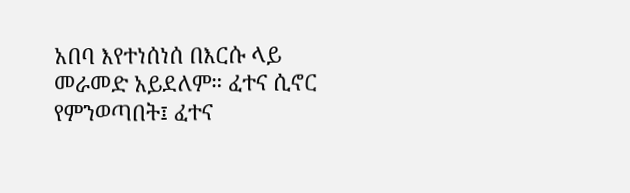አበባ እየተነሰነሰ በእርሱ ላይ መራመድ አይደለም። ፈተና ሲኖር የምንወጣበት፤ ፈተና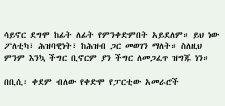ሳይኖር ደግሞ ከፊት ለፊት የምንቀድምበት አይደለም። ይህ ነው ፖለቲካ፣ ሕዝባዊነት፣ ከሕዝብ ጋር መወገን ማለት። ስለዚህ ምንም እንኳ ችግር ቢኖርም ያን ችግር ለመጋፈጥ ዝግጁ ነን።

በቢሲ፡ ቀደም ብለው የቀድሞ የፓርቲው አመራሮች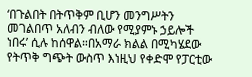‘በጉልበት በትጥቅም ቢሆን መንግሥትን መገልበጥ አለብን ብለው የሚያምኑ ኃይሎች ነበሩ’ ሲሉ ከሰዋል።በአማራ ክልል በሚካሄደው የትጥቅ ግጭት ውስጥ እነዚህ የቀድሞ የፓርቲው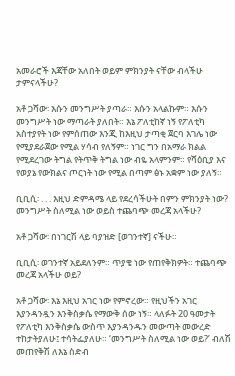አመራሮች እጃቸው አለበት ወይም ምክንያት ናቸው ብላችሁ ታምናላችሁ?

አቶ ጋሻው፡ እሱን መንግሥት ያጣራ። እሱን አላልኩም። እሱን መንግሥት ነው ማጣራት ያለበት። እኔ ፖለቲከኛ ነኝ የፖለቲካ አስተያየት ነው የምሰጠው እንጂ ከእዚህ ታጣቂ ጀርባ እገሌ ነው የሚያደራጀው የሚል ሃሳብ የለኝም። ነገር ግን በአማራ ክልል የሚደረገው ትግል የትጥቅ ትግል ነው ብዬ አላምንም። የሻዕቢያ እና የወያኔ የውክልና ጦርነት ነው የሚል በጣም ፅኑ አቋም ነው ያለኝ።

ቢቢሲ፡ . . . እዚህ ድምዳሜ ላይ የደረሳችሁት በምን ምክንያት ነው? መንግሥት ስለሚል ነው ወይስ ተጨባጭ መረጃ አላችሁ?

አቶ ጋሻው፡ በነገርሽ ላይ ባያዝድ [ወገንተኛ] ናችሁ።

ቢቢሲ፡ ወገንተኛ አይደለንም። ጥያቄ ነው የጠየቅክዎት። ተጨባጭ መረጃ አላችሁ ወይ?

አቶ ጋሻው፡ እኔ እዚህ አገር ነው የምኖረው። የዚህችን አገር እያንዳንዷን እንቅስቃሴ የማውቅ ሰው ነኝ። ላለፉት 20 ዓመታት የፖለቲካ እንቅስቃሴ ውስጥ እያንዳንዱን መውጣት መውረድ ተከታትያለሁ፤ ተሳትፌያለሁ። ‘መንግሥት ስለሚል ነው ወይ?’ ብለሽ መጠየቅሽ ለእኔ ስድብ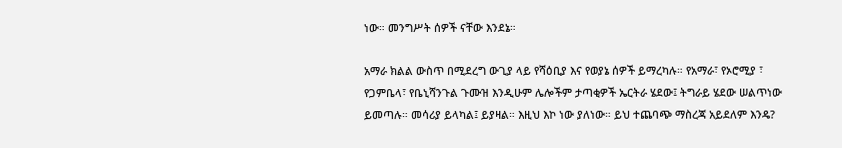ነው። መንግሥት ሰዎች ናቸው እንደኔ።

አማራ ክልል ውስጥ በሚደረግ ውጊያ ላይ የሻዕቢያ እና የወያኔ ሰዎች ይማረካሉ። የአማራ፣ የኦሮሚያ ፣ የጋምቤላ፣ የቤኒሻንጉል ጉሙዝ እንዲሁም ሌሎችም ታጣቂዎች ኤርትራ ሄደው፤ ትግራይ ሄደው ሠልጥነው ይመጣሉ። መሳሪያ ይላካል፤ ይያዛል። እዚህ እኮ ነው ያለነው። ይህ ተጨባጭ ማስረጃ አይደለም እንዴ?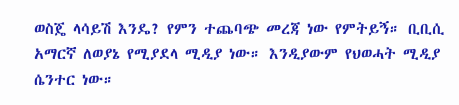ወስጄ ላሳይሽ እንዴ? የምን ተጨባጭ መረጃ ነው የምትይኝ። ቢቢሲ አማርኛ ለወያኔ የሚያደላ ሚዲያ ነው። እንዲያውም የህወሓት ሚዲያ ሴንተር ነው።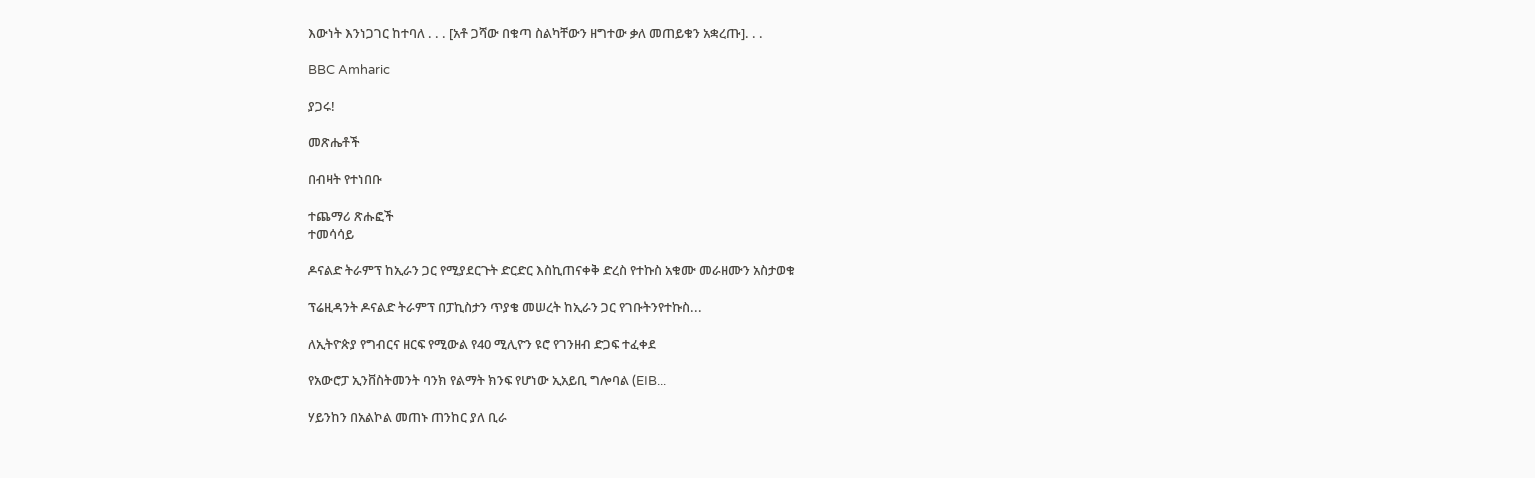እውነት እንነጋገር ከተባለ . . . [አቶ ጋሻው በቁጣ ስልካቸውን ዘግተው ቃለ መጠይቁን አቋረጡ]. . .

BBC Amharic

ያጋሩ!

መጽሔቶች

በብዛት የተነበቡ

ተጨማሪ ጽሑፎች
ተመሳሳይ

ዶናልድ ትራምፕ ከኢራን ጋር የሚያደርጉት ድርድር እስኪጠናቀቅ ድረስ የተኩስ አቁሙ መራዘሙን አስታወቁ

ፕሬዚዳንት ዶናልድ ትራምፕ በፓኪስታን ጥያቄ መሠረት ከኢራን ጋር የገቡትንየተኩስ...

ለኢትዮጵያ የግብርና ዘርፍ የሚውል የ40 ሚሊዮን ዩሮ የገንዘብ ድጋፍ ተፈቀደ

የአውሮፓ ኢንቨስትመንት ባንክ የልማት ክንፍ የሆነው ኢአይቢ ግሎባል (EIB...

ሃይንከን በአልኮል መጠኑ ጠንከር ያለ ቢራ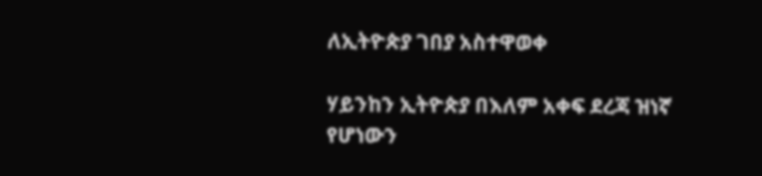ለኢትዮጵያ ገበያ አስተዋወቀ

ሃይንከን ኢትዮጵያ በእለም አቀፍ ደረጃ ዝነኛ የሆነውን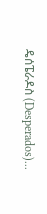ዴሰፔራዶስ (Desperados)...